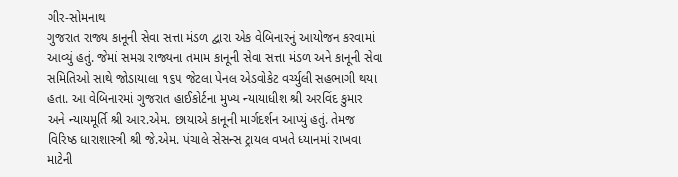ગીર-સોમનાથ
ગુજરાત રાજ્ય કાનૂની સેવા સત્તા મંડળ દ્વારા એક વેબિનારનું આયોજન કરવામાં આવ્યું હતું. જેમાં સમગ્ર રાજ્યના તમામ કાનૂની સેવા સત્તા મંડળ અને કાનૂની સેવા સમિતિઓ સાથે જોડાયાલા ૧૬૫ જેટલા પેનલ એડવોકેટ વર્ચ્યુલી સહભાગી થયા હતા. આ વેબિનારમાં ગુજરાત હાઈકોર્ટના મુખ્ય ન્યાયાધીશ શ્રી અરવિંદ કુમાર અને ન્યાયમૂર્તિ શ્રી આર.એમ. છાયાએ કાનૂની માર્ગદર્શન આપ્યું હતું. તેમજ વિરિષ્ઠ ધારાશાસ્ત્રી શ્રી જે.એમ. પંચાલે સેસન્સ ટ્રાયલ વખતે ધ્યાનમાં રાખવા માટેની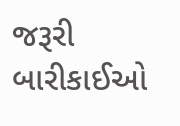જરૂરી બારીકાઈઓ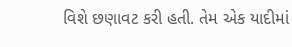વિશે છણાવટ કરી હતી. તેમ એક યાદીમાં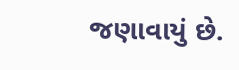જણાવાયું છે.